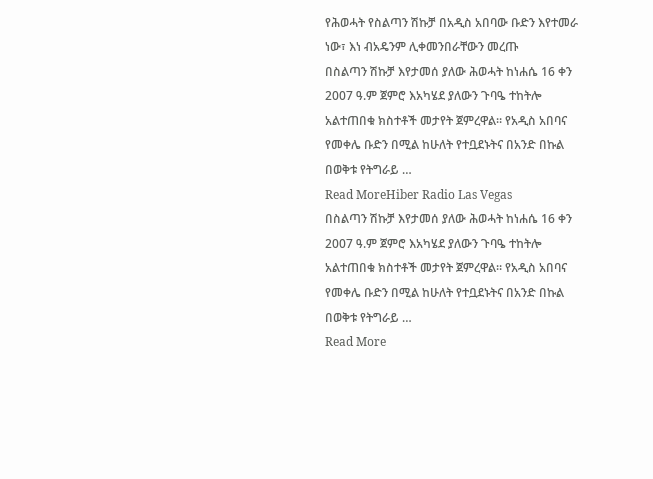የሕወሓት የስልጣን ሽኩቻ በአዲስ አበባው ቡድን እየተመራ ነው፣ እነ ብአዴንም ሊቀመንበራቸውን መረጡ
በስልጣን ሽኩቻ እየታመሰ ያለው ሕወሓት ከነሐሴ 16 ቀን 2007 ዓ.ም ጀምሮ እአካሄደ ያለውን ጉባዔ ተከትሎ አልተጠበቁ ክስተቶች መታየት ጀምረዋል። የአዲስ አበባና የመቀሌ ቡድን በሚል ከሁለት የተቧደኑትና በአንድ በኩል በወቅቱ የትግራይ …
Read MoreHiber Radio Las Vegas
በስልጣን ሽኩቻ እየታመሰ ያለው ሕወሓት ከነሐሴ 16 ቀን 2007 ዓ.ም ጀምሮ እአካሄደ ያለውን ጉባዔ ተከትሎ አልተጠበቁ ክስተቶች መታየት ጀምረዋል። የአዲስ አበባና የመቀሌ ቡድን በሚል ከሁለት የተቧደኑትና በአንድ በኩል በወቅቱ የትግራይ …
Read More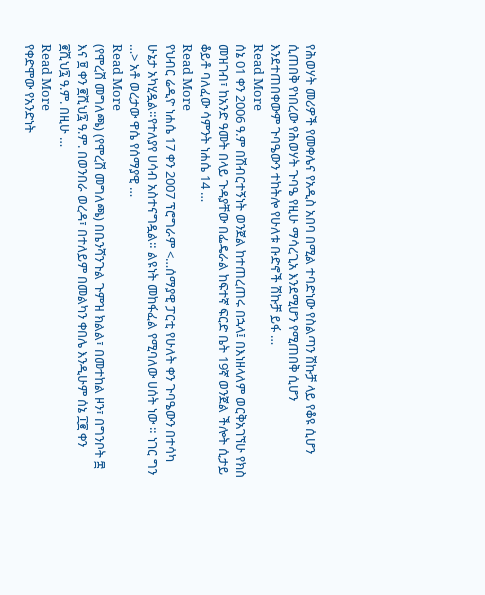የሕወሃት መሪዎች የመቀሌና የአዲስ አበባ በሚል ተባድነው የስልጣን ሽኩቻ ላይ የቆዩ ሲሆን ሲጠበቅ የነበረው የሕወሃት ጉባዔ የዚሁ ማሳረጊአ እንደሚሆን የሚጠበቅ ሲሆን እንደተጠበቀውም ጉባዔውን ተከትሎ የሁለቱ ቡድኖች ሽኩቻ ይፋ …
Read More
ሰኔ 01 ቀን 2006 ዓ.ም በሽብርተኝነት ወንጀል ከተጠረጠሩ በኋላ፤ በእነዘላለም ወርቅአገኘሁ የክስ መዝገብ፣ ከአንድ ዓመት በላይ ጉዳያቸው በፌዴራል ከፍተኛ ፍርድ ቤት 19ኛ ወንጀል ችሎት ሲታይ ቆይቶ ባለፈው ሳምንት ነሐሴ 14 …
Read More
የህብር ሬዲዮ ነሐሴ 17 ቀን 2007 ፕሮግራም <…ሰማያዊ ፓርቲ የሁለት ቀን ጉባዔውን በተሳካ ሁኔታ አካሂዷል።የተለያየ ሀሳብ አስተናግዷል። ልዩነት መከፋፈል የሚባለው ሀሰት ነው ። ነገር ግን …> አቶ ወረታው ዋሴ የሰማያዊ …
Read More
(የሞረሽ መግለጫ) (የሞረሽ መግለጫ) በቤንሻንጉል ጉምዝ ክልል፣ በመተከል ዞን፣ በግንቦት ፰ እና ፱ ቀን ፪ሺህ፯ ዓ.ም. በወንበራ ወረዳ፣ በተለይም በመልካን ቀበሌ እንዲሁም ሰኔ ፲፪ ቀን ፪ሺህ፯ ዓ.ም. በዚሁ …
Read More
የቀድሞው የአንድነት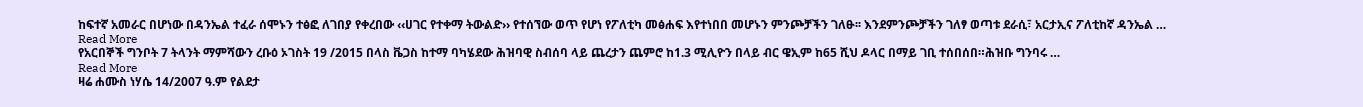ከፍተኛ አመራር በሆነው በዳንኤል ተፈራ ሰሞኑን ተፅፎ ለገበያ የቀረበው ‹‹ሀገር የተቀማ ትውልድ›› የተሰኘው ወጥ የሆነ የፖለቲካ መፅሐፍ እየተነበበ መሆኑን ምንጮቻችን ገለፁ፡፡ እንደምንጮቻችን ገለፃ ወጣቱ ደራሲ፣ አርታኢና ፖለቲከኛ ዳንኤል …
Read More
የአርበኞች ግንቦት 7 ትላንት ማምሻውን ረቡዕ ኦገስት 19 /2015 በላስ ቬጋስ ከተማ ባካሄደው ሕዝባዊ ስብሰባ ላይ ጨረታን ጨምሮ ከ1.3 ሚሊዮን በላይ ብር ዌኢም ከ65 ሺህ ዶላር በማይ ገቢ ተሰበሰበ።ሕዝቡ ግንባሩ …
Read More
ዛሬ ሐሙስ ነሃሴ 14/2007 ዓ.ም የልደታ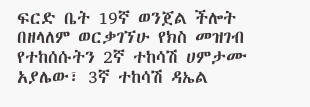ፍርድ ቤት 19ኛ ወንጀል ችሎት በዘላለም ወርቃገኘሁ የክስ መዝገብ የተከሰሱትን 2ኛ ተከሳሽ ሀምታሙ አያሌው፣ 3ኛ ተከሳሽ ዳኤል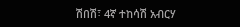ሽበሽ፣ 4ኛ ተከሳሽ አብርሃ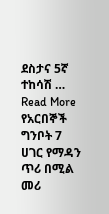ደስታና 5ኛ ተከሳሽ …
Read More
የአርበኞች ግንቦት 7 ሀገር የማዳን ጥሪ በሚል መሪ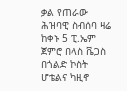ቃል የጠራው ሕዝባዊ ስብሰባ ዛሬ ከቀኑ 5 ፒ.ኤም ጀምሮ በላስ ቬጋስ በጎልድ ኮስት ሆቴልና ካዚኖ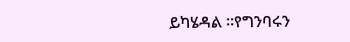ይካሄዳል ።የግንባሩን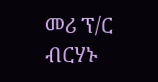መሪ ፕ/ር ብርሃኑ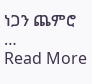ነጋን ጨምሮ …
Read More